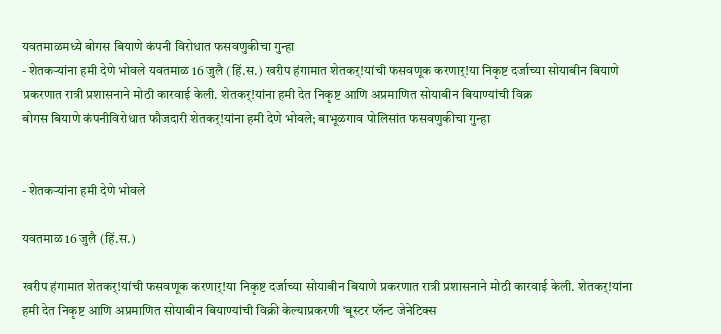यवतमाळमध्ये बोगस बियाणे कंपनी विरोधात फसवणुकीचा गुन्हा
- शेतकऱ्यांना हमी देणे भोवले यवतमाळ 16 जुलै (हिं.स.) खरीप हंगामात शेतकर्!यांची फसवणूक करणार्!या निकृष्ट दर्जाच्या सोयाबीन बियाणे प्रकरणात रात्री प्रशासनाने मोठी कारवाई केली. शेतकर्!यांना हमी देत निकृष्ट आणि अप्रमाणित सोयाबीन बियाण्यांची विक्र
बोगस बियाणे कंपनीविरोधात फौजदारी शेतकर्!यांना हमी देणे भोवले; बाभूळगाव पोलिसांत फसवणुकीचा गुन्हा


- शेतकऱ्यांना हमी देणे भोवले

यवतमाळ 16 जुलै (हिं.स.)

खरीप हंगामात शेतकर्!यांची फसवणूक करणार्!या निकृष्ट दर्जाच्या सोयाबीन बियाणे प्रकरणात रात्री प्रशासनाने मोठी कारवाई केली. शेतकर्!यांना हमी देत निकृष्ट आणि अप्रमाणित सोयाबीन बियाण्यांची विक्री केल्याप्रकरणी ‘बूस्टर प्लॅन्ट जेनेटिक्स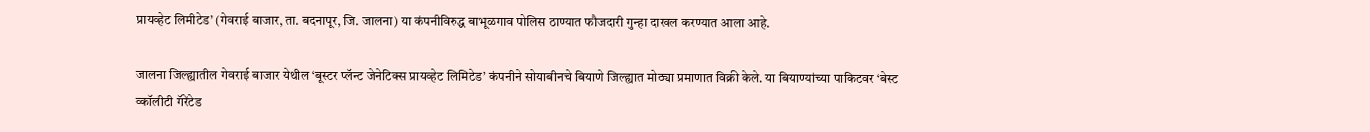प्रायव्हेट लिमीटेड’ (गेवराई बाजार, ता. बदनापूर, जि. जालना) या कंपनीविरुद्ध बाभूळगाव पोलिस ठाण्यात फौजदारी गुन्हा दाखल करण्यात आला आहे.

जालना जिल्ह्यातील गेवराई बाजार येथील ‘बूस्टर प्लॅन्ट जेनेटिक्स प्रायव्हेट लिमिटेड’ कंपनीने सोयाबीनचे बियाणे जिल्ह्यात मोठ्या प्रमाणात विक्री केले. या बियाण्यांच्या पाकिटवर ‘बेस्ट व्कॉलीटी गॅरेंटेड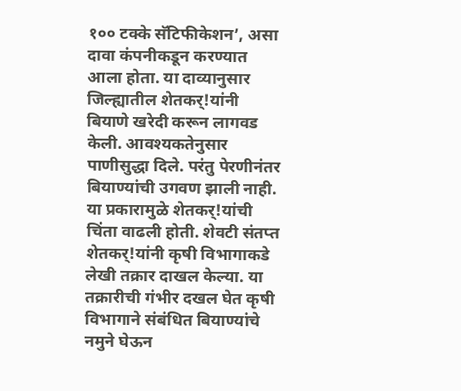१०० टक्के सॅटिफीकेशन’, असा दावा कंपनीकडून करण्यात आला होता. या दाव्यानुसार जिल्ह्यातील शेतकर्!यांनी बियाणे खरेदी करून लागवड केली. आवश्यकतेनुसार पाणीसुद्धा दिले. परंतु पेरणीनंतर बियाण्यांची उगवण झाली नाही. या प्रकारामुळे शेतकर्!यांची चिंता वाढली होती. शेवटी संतप्त शेतकर्!यांनी कृषी विभागाकडे लेखी तक्रार दाखल केल्या. या तक्रारीची गंभीर दखल घेत कृषी विभागाने संबंधित बियाण्यांचे नमुने घेऊन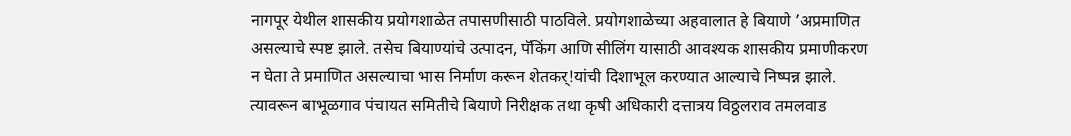नागपूर येथील शासकीय प्रयोगशाळेत तपासणीसाठी पाठविले. प्रयोगशाळेच्या अहवालात हे बियाणे ’अप्रमाणित असल्याचे स्पष्ट झाले. तसेच बियाण्यांचे उत्पादन, पॅकिंग आणि सीलिंग यासाठी आवश्यक शासकीय प्रमाणीकरण न घेता ते प्रमाणित असल्याचा भास निर्माण करून शेतकर्!यांची दिशाभूल करण्यात आल्याचे निष्पन्न झाले. त्यावरून बाभूळगाव पंचायत समितीचे बियाणे निरीक्षक तथा कृषी अधिकारी दत्तात्रय विठ्ठलराव तमलवाड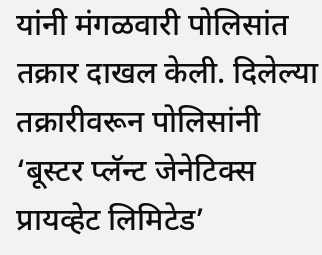यांनी मंगळवारी पोलिसांत तक्रार दाखल केली. दिलेल्या तक्रारीवरून पोलिसांनी ‘बूस्टर प्लॅन्ट जेनेटिक्स प्रायव्हेट लिमिटेड’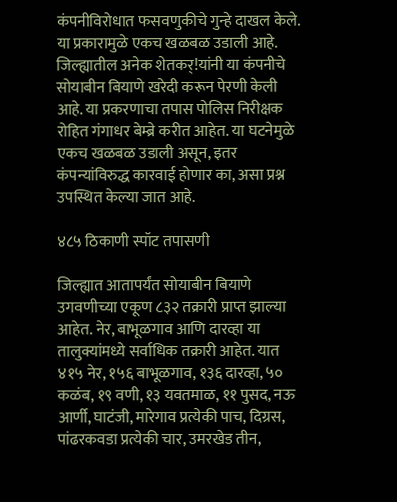कंपनीविरोधात फसवणुकीचे गुन्हे दाखल केले. या प्रकारामुळे एकच खळबळ उडाली आहे. जिल्ह्यातील अनेक शेतकर्!यांनी या कंपनीचे सोयाबीन बियाणे खरेदी करून पेरणी केली आहे. या प्रकरणाचा तपास पोलिस निरीक्षक रोहित गंगाधर बेम्ब्रे करीत आहेत. या घटनेमुळे एकच खळबळ उडाली असून, इतर कंपन्यांविरुद्ध कारवाई होणार का, असा प्रश्न उपस्थित केल्या जात आहे.

४८५ ठिकाणी स्पॉट तपासणी

जिल्ह्यात आतापर्यंत सोयाबीन बियाणे उगवणीच्या एकूण ८३२ तक्रारी प्राप्त झाल्या आहेत. नेर, बाभूळगाव आणि दारव्हा या तालुक्यांमध्ये सर्वाधिक तक्रारी आहेत. यात ४१५ नेर, १५६ बाभूळगाव, १३६ दारव्हा, ५० कळंब, १९ वणी, १३ यवतमाळ, ११ पुसद, नऊ आर्णी, घाटंजी, मारेगाव प्रत्येकी पाच, दिग्रस, पांढरकवडा प्रत्येकी चार, उमरखेड तीन,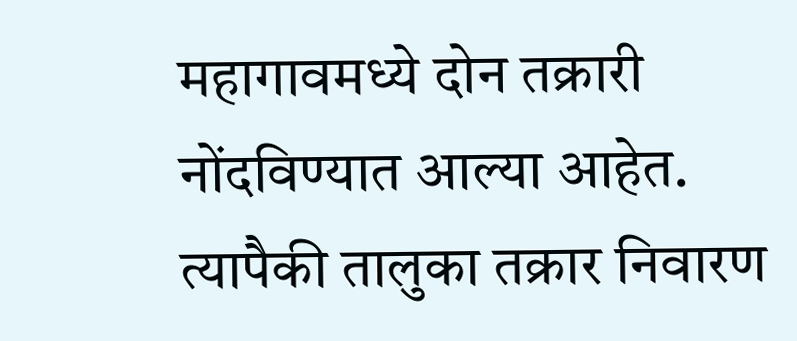महागावमध्ये दोन तक्रारी नोंदविण्यात आल्या आहेत. त्यापैकी तालुका तक्रार निवारण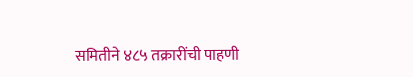समितीने ४८५ तक्रारींची पाहणी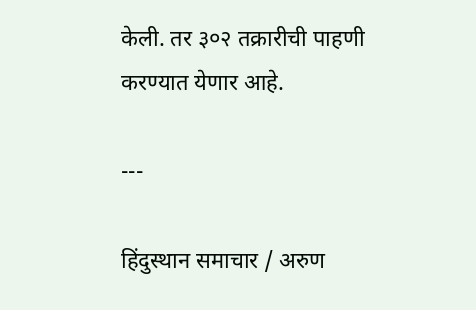केली. तर ३०२ तक्रारीची पाहणी करण्यात येणार आहे.

---

हिंदुस्थान समाचार / अरुण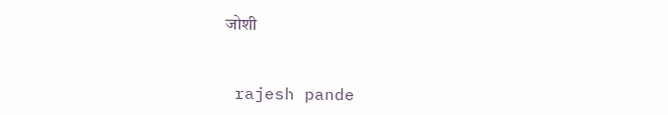जोशी


 rajesh pande